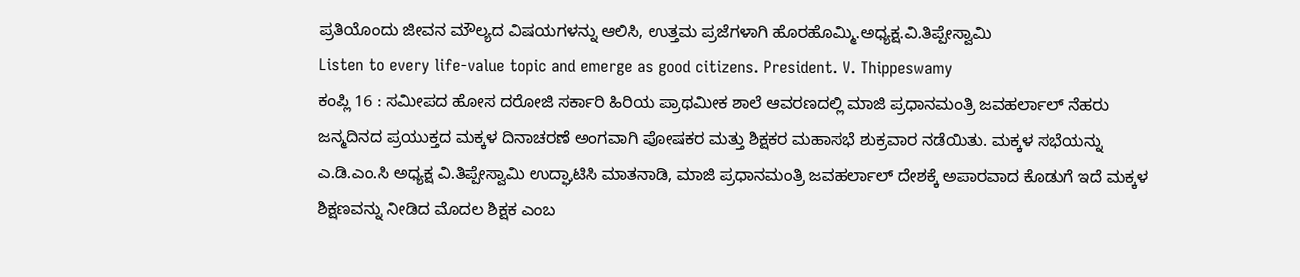ಪ್ರತಿಯೊಂದು ಜೀವನ ಮೌಲ್ಯದ ವಿಷಯಗಳನ್ನು ಆಲಿಸಿ, ಉತ್ತಮ ಪ್ರಜೆಗಳಾಗಿ ಹೊರಹೊಮ್ಮಿ.ಅಧ್ಯಕ್ಷ.ವಿ.ತಿಪ್ಪೇಸ್ವಾಮಿ
Listen to every life-value topic and emerge as good citizens. President. V. Thippeswamy
ಕಂಪ್ಲಿ 16 : ಸಮೀಪದ ಹೋಸ ದರೋಜಿ ಸರ್ಕಾರಿ ಹಿರಿಯ ಪ್ರಾಥಮೀಕ ಶಾಲೆ ಆವರಣದಲ್ಲಿ ಮಾಜಿ ಪ್ರಧಾನಮಂತ್ರಿ ಜವಹರ್ಲಾಲ್ ನೆಹರು ಜನ್ಮದಿನದ ಪ್ರಯುಕ್ತದ ಮಕ್ಕಳ ದಿನಾಚರಣೆ ಅಂಗವಾಗಿ ಪೋಷಕರ ಮತ್ತು ಶಿಕ್ಷಕರ ಮಹಾಸಭೆ ಶುಕ್ರವಾರ ನಡೆಯಿತು. ಮಕ್ಕಳ ಸಭೆಯನ್ನು ಎ.ಡಿ.ಎಂ.ಸಿ ಅಧ್ಯಕ್ಷ ವಿ.ತಿಪ್ಪೇಸ್ವಾಮಿ ಉದ್ಘಾಟಿಸಿ ಮಾತನಾಡಿ, ಮಾಜಿ ಪ್ರಧಾನಮಂತ್ರಿ ಜವಹರ್ಲಾಲ್ ದೇಶಕ್ಕೆ ಅಪಾರವಾದ ಕೊಡುಗೆ ಇದೆ ಮಕ್ಕಳ ಶಿಕ್ಷಣವನ್ನು ನೀಡಿದ ಮೊದಲ ಶಿಕ್ಷಕ ಎಂಬ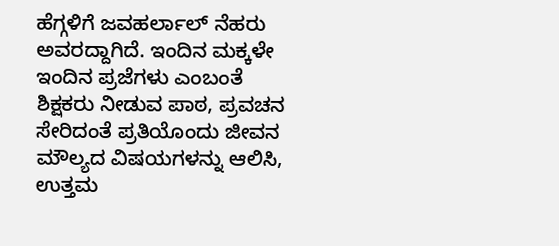ಹೆಗ್ಗಳಿಗೆ ಜವಹರ್ಲಾಲ್ ನೆಹರು ಅವರದ್ದಾಗಿದೆ. ಇಂದಿನ ಮಕ್ಕಳೇ ಇಂದಿನ ಪ್ರಜೆಗಳು ಎಂಬಂತೆ ಶಿಕ್ಷಕರು ನೀಡುವ ಪಾಠ, ಪ್ರವಚನ ಸೇರಿದಂತೆ ಪ್ರತಿಯೊಂದು ಜೀವನ ಮೌಲ್ಯದ ವಿಷಯಗಳನ್ನು ಆಲಿಸಿ, ಉತ್ತಮ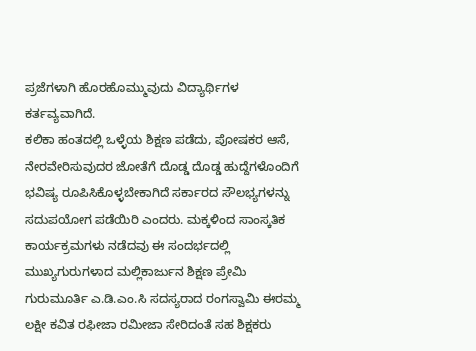ಪ್ರಜೆಗಳಾಗಿ ಹೊರಹೊಮ್ಮುವುದು ವಿದ್ಯಾರ್ಥಿಗಳ ಕರ್ತವ್ಯವಾಗಿದೆ.
ಕಲಿಕಾ ಹಂತದಲ್ಲಿ ಒಳ್ಳೆಯ ಶಿಕ್ಷಣ ಪಡೆದು, ಪೋಷಕರ ಆಸೆ, ನೇರವೇರಿಸುವುದರ ಜೋತೆಗೆ ದೊಡ್ಡ ದೊಡ್ಡ ಹುದ್ದೆಗಳೊಂದಿಗೆ ಭವಿಷ್ಯ ರೂಪಿಸಿಕೊಳ್ಳಬೇಕಾಗಿದೆ ಸರ್ಕಾರದ ಸೌಲಭ್ಯಗಳನ್ನು ಸದುಪಯೋಗ ಪಡೆಯಿರಿ ಎಂದರು. ಮಕ್ಕಳಿಂದ ಸಾಂಸ್ಕತಿಕ ಕಾರ್ಯಕ್ರಮಗಳು ನಡೆದವು ಈ ಸಂದರ್ಭದಲ್ಲಿ ಮುಖ್ಯಗುರುಗಳಾದ ಮಲ್ಲಿಕಾರ್ಜುನ ಶಿಕ್ಷಣ ಪ್ರೇಮಿ ಗುರುಮೂರ್ತಿ ಎ.ಡಿ.ಎಂ.ಸಿ ಸದಸ್ಯರಾದ ರಂಗಸ್ವಾಮಿ ಈರಮ್ಮ ಲಕ್ಷೀ ಕವಿತ ರಫೀಜಾ ರಮೀಜಾ ಸೇರಿದಂತೆ ಸಹ ಶಿಕ್ಷಕರು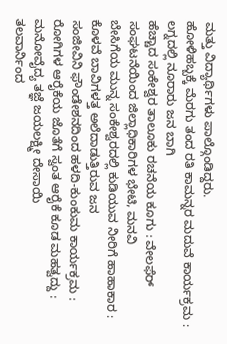ಮತ್ತು ವಿದ್ಯಾರ್ಥಿಗಳು ಪಾಲ್ಗೊಂಡಿದ್ದರು.
ಹೋಳಿಹಬ್ಬಕ್ಕೆ ಮೆರಗು ತಂದ ರತಿ ಕಾಮನ್ನರ ಮದುವೆ ಕಾರ್ಯಕ್ರಮ : ಲಗ್ನದಲ್ಲಿ ನೂರಾರು ಜನ ಬಾಗಿ
ಹೆಚ್ಚಾದ ಸಂಕೇಶ್ವರ ತಾಲೂಕು ರಚನೆಯ ಕೂಗು : ವೇಲಫೆರ್ ಸಂಘಟನೆಯಿಂದ ಜಿಲ್ಲಾಧಿಕಾರಿಗಳ ಭೇಟಿ, ಮನವಿ
ಬೇಸಿಗೆಯ ಮುನ್ನ ಸಂಕೇಶ್ವರದಲ್ಲಿ ಕುಡಿಯುವ ನೀರಿಗೆ ಹಾಹಾಕಾರ : ಕೊಳವೆ ಬಾವಿಗಳತ್ತ ಅಲೆದಾಡುತ್ತಿರುವ ಜನ
ಸಂಜೀವಿನಿ ಫೌಂಡೇಶನದಿಂದ ಹಳದಿ-ಕುಂಕುಮ ಕಾರ್ಯಕ್ರಮ : ರೋಗಿಗಳ ಆರೈಕೆಯ ಜೊತೆಗೆ ಸ್ವಂತ ಆರೈಕೆ ಕೂಡ ಮಹತ್ವದ್ದು : ಮನೋವೈದ್ಯ ತಜ್ಞೆ ಜಯಲಕ್ಷ್ಮೀ ದೇಸಾಯಿ
ತಲವಾರ್ನಿಂದ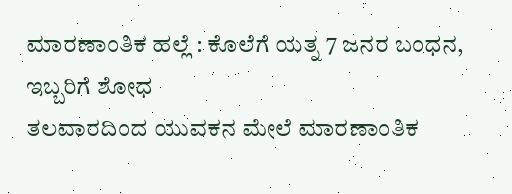ಮಾರಣಾಂತಿಕ ಹಲ್ಲೆ : ಕೊಲೆಗೆ ಯತ್ನ 7 ಜನರ ಬಂಧನ, ಇಬ್ಬರಿಗೆ ಶೋಧ
ತಲವಾರದಿಂದ ಯುವಕನ ಮೇಲೆ ಮಾರಣಾಂತಿಕ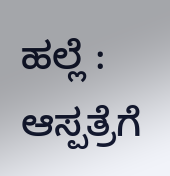ಹಲ್ಲೆ : ಆಸ್ಪತ್ರೆಗೆ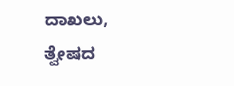ದಾಖಲು, ತ್ವೇಷದ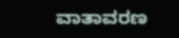ವಾತಾವರಣ